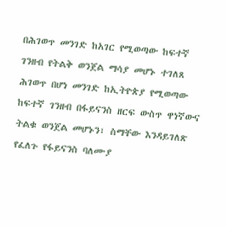በሕገወጥ መንገድ ከአገር የሚወጣው ከፍተኛ ገንዘብ የትልቅ ወንጀል ማሳያ መሆኑ ተገለጸ
ሕገወጥ በሆነ መንገድ ከኢትዮጵያ የሚወጣው ከፍተኛ ገንዘብ በፋይናንስ ዘርፍ ውስጥ ዋነኛውና ትልቁ ወንጀል መሆኑን፣ ስማቸው እንዳይገለጽ የፈለጉ የፋይናንስ ባለሙያ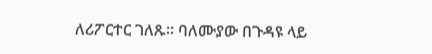ለሪፖርተር ገለጹ፡፡ ባለሙያው በጉዳዩ ላይ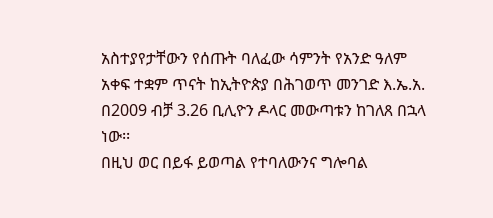አስተያየታቸውን የሰጡት ባለፈው ሳምንት የአንድ ዓለም አቀፍ ተቋም ጥናት ከኢትዮጵያ በሕገወጥ መንገድ እ.ኤ.አ. በ2009 ብቻ 3.26 ቢሊዮን ዶላር መውጣቱን ከገለጸ በኋላ ነው፡፡
በዚህ ወር በይፋ ይወጣል የተባለውንና ግሎባል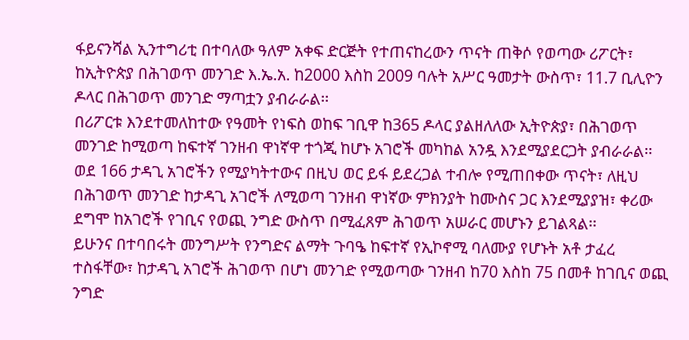ፋይናንሻል ኢንተግሪቲ በተባለው ዓለም አቀፍ ድርጅት የተጠናከረውን ጥናት ጠቅሶ የወጣው ሪፖርት፣ ከኢትዮጵያ በሕገወጥ መንገድ እ.ኤ.አ. ከ2000 እስከ 2009 ባሉት አሥር ዓመታት ውስጥ፣ 11.7 ቢሊዮን ዶላር በሕገወጥ መንገድ ማጣቷን ያብራራል፡፡
በሪፖርቱ እንደተመለከተው የዓመት የነፍስ ወከፍ ገቢዋ ከ365 ዶላር ያልዘለለው ኢትዮጵያ፣ በሕገወጥ መንገድ ከሚወጣ ከፍተኛ ገንዘብ ዋነኛዋ ተጎጂ ከሆኑ አገሮች መካከል አንዷ እንደሚያደርጋት ያብራራል፡፡
ወደ 166 ታዳጊ አገሮችን የሚያካትተውና በዚህ ወር ይፋ ይደረጋል ተብሎ የሚጠበቀው ጥናት፣ ለዚህ በሕገወጥ መንገድ ከታዳጊ አገሮች ለሚወጣ ገንዘብ ዋነኛው ምክንያት ከሙስና ጋር እንደሚያያዝ፣ ቀሪው ደግሞ ከአገሮች የገቢና የወጪ ንግድ ውስጥ በሚፈጸም ሕገወጥ አሠራር መሆኑን ይገልጻል፡፡
ይሁንና በተባበሩት መንግሥት የንግድና ልማት ጉባዔ ከፍተኛ የኢኮኖሚ ባለሙያ የሆኑት አቶ ታፈረ ተስፋቸው፣ ከታዳጊ አገሮች ሕገወጥ በሆነ መንገድ የሚወጣው ገንዘብ ከ70 እስከ 75 በመቶ ከገቢና ወጪ ንግድ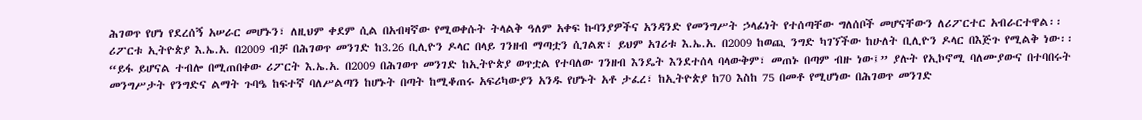ሕገወጥ የሆነ የደረሰኝ አሠራር መሆኑን፣ ለዚህም ቀደም ሲል በአብዛኛው የሚወቀሱት ትላልቅ ዓለም አቀፍ ኩባንያዎችና አንዳንድ የመንግሥት ኃላፊነት የተሰጣቸው ግለሰቦች መሆናቸውን ለሪፖርተር አብራርተዋል፡፡
ሪፖርቱ ኢትዮጵያ እ.ኤ.አ. በ2009 ብቻ በሕገወጥ መንገድ ከ3.26 ቢሊዮን ዶላር በላይ ገንዘብ ማጣቷን ሲገልጽ፣ ይህም አገሪቱ እ.ኤ.አ. በ2009 ከወጪ ንግድ ካገኘችው ከሁለት ቢሊዮን ዶላር በእጅጉ የሚልቅ ነው፡፡
“ይፋ ይሆናል ተብሎ በሚጠበቀው ሪፖርት እ.ኤ.አ. በ2009 በሕገወጥ መንገድ ከኢትዮጵያ ወጥቷል የተባለው ገንዘብ እንዴት እንደተሰላ ባላውቅም፣ መጠኑ በጣም ብዙ ነው፤” ያሉት የኢኮኖሚ ባለሙያውና በተባበሩት መንግሥታት የንግድና ልማት ጉባዔ ከፍተኛ ባለሥልጣን ከሆኑት በጣት ከሚቆጠሩ አፍሪካውያን አንዱ የሆኑት አቶ ታፈረ፣ ከኢትዮጵያ ከ70 እስከ 75 በመቶ የሚሆነው በሕገወጥ መንገድ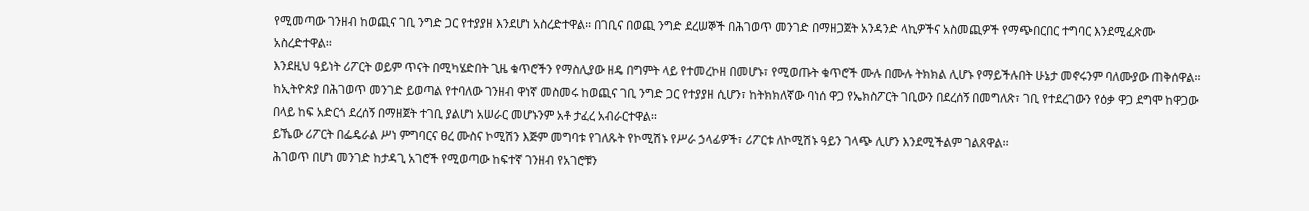የሚመጣው ገንዘብ ከወጪና ገቢ ንግድ ጋር የተያያዘ እንደሆነ አስረድተዋል፡፡ በገቢና በወጪ ንግድ ደረሠኞች በሕገወጥ መንገድ በማዘጋጀት አንዳንድ ላኪዎችና አስመጪዎች የማጭበርበር ተግባር እንደሚፈጽሙ አስረድተዋል፡፡
እንደዚህ ዓይነት ሪፖርት ወይም ጥናት በሚካሄድበት ጊዜ ቁጥሮችን የማስሊያው ዘዴ በግምት ላይ የተመረኮዘ በመሆኑ፣ የሚወጡት ቁጥሮች ሙሉ በሙሉ ትክክል ሊሆኑ የማይችሉበት ሁኔታ መኖሩንም ባለሙያው ጠቅሰዋል፡፡
ከኢትዮጵያ በሕገወጥ መንገድ ይወጣል የተባለው ገንዘብ ዋነኛ መስመሩ ከወጪና ገቢ ንግድ ጋር የተያያዘ ሲሆን፣ ከትክክለኛው ባነሰ ዋጋ የኤክስፖርት ገቢውን በደረሰኝ በመግለጽ፣ ገቢ የተደረገውን የዕቃ ዋጋ ደግሞ ከዋጋው በላይ ከፍ አድርጎ ደረሰኝ በማዘጀት ተገቢ ያልሆነ አሠራር መሆኑንም አቶ ታፈረ አብራርተዋል፡፡
ይኼው ሪፖርት በፌዴራል ሥነ ምግባርና ፀረ ሙስና ኮሚሽን እጅም መግባቱ የገለጹት የኮሚሽኑ የሥራ ኃላፊዎች፣ ሪፖርቱ ለኮሚሽኑ ዓይን ገላጭ ሊሆን እንደሚችልም ገልጸዋል፡፡
ሕገወጥ በሆነ መንገድ ከታዳጊ አገሮች የሚወጣው ከፍተኛ ገንዘብ የአገሮቹን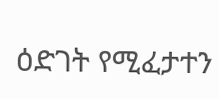ዕድገት የሚፈታተን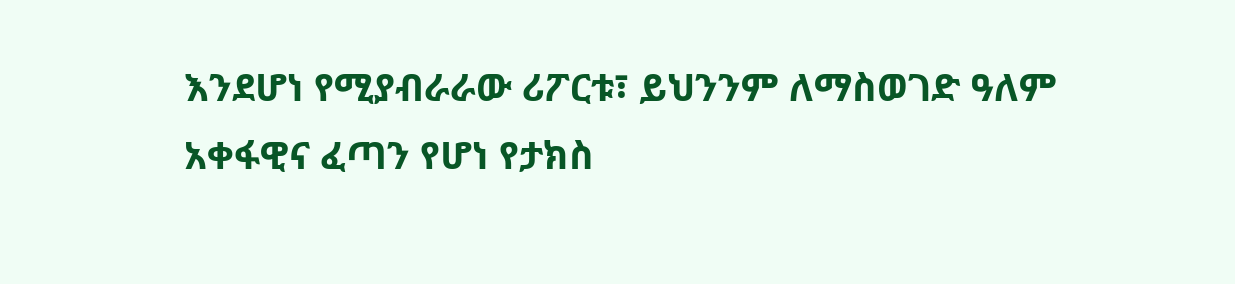እንደሆነ የሚያብራራው ሪፖርቱ፣ ይህንንም ለማስወገድ ዓለም አቀፋዊና ፈጣን የሆነ የታክስ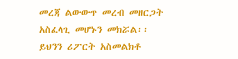መረጃ ልውውጥ መረብ መዘርጋት አስፈላጊ መሆኑን መክሯል፡፡
ይህንን ሪፖርት አስመልክቶ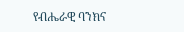የብሔራዊ ባንክና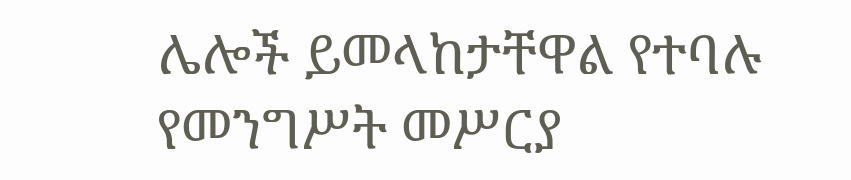ሌሎች ይመላከታቸዋል የተባሉ የመንግሥት መሥርያ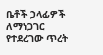ቤቶች ኃላፊዎች ለማነጋገር የተደረገው ጥረት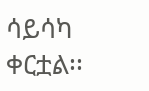ሳይሳካ ቀርቷል፡፡